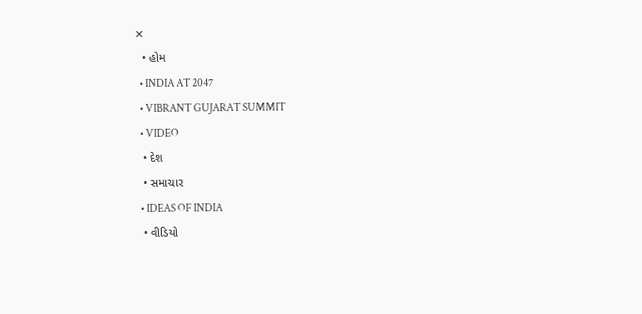✕
  • હોમ
  • INDIA AT 2047
  • VIBRANT GUJARAT SUMMIT
  • VIDEO
  • દેશ
  • સમાચાર
  • IDEAS OF INDIA
  • વીડિયો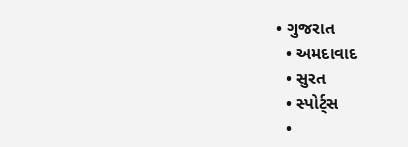• ગુજરાત
  • અમદાવાદ
  • સુરત
  • સ્પોર્ટ્સ
  •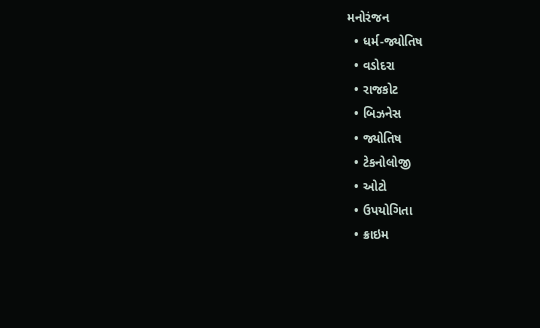મનોરંજન
  • ધર્મ-જ્યોતિષ
  • વડોદરા
  • રાજકોટ
  • બિઝનેસ
  • જ્યોતિષ
  • ટેકનોલોજી
  • ઓટો
  • ઉપયોગિતા
  • ક્રાઇમ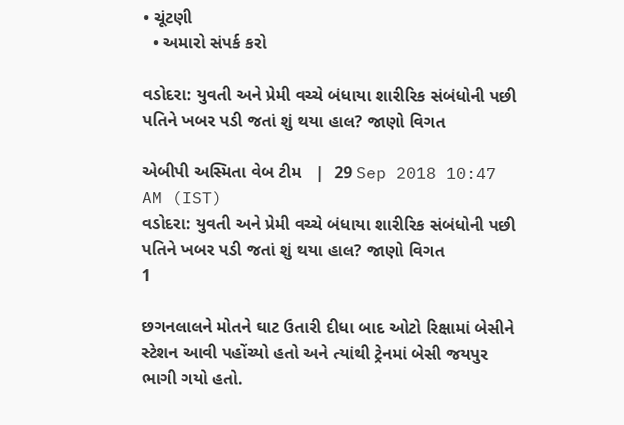• ચૂંટણી
  • અમારો સંપર્ક કરો

વડોદરા: યુવતી અને પ્રેમી વચ્ચે બંધાયા શારીરિક સંબંધોની પછી પતિને ખબર પડી જતાં શું થયા હાલ? જાણો વિગત

એબીપી અસ્મિતા વેબ ટીમ   |  29 Sep 2018 10:47 AM (IST)
વડોદરા: યુવતી અને પ્રેમી વચ્ચે બંધાયા શારીરિક સંબંધોની પછી પતિને ખબર પડી જતાં શું થયા હાલ? જાણો વિગત
1

છગનલાલને મોતને ઘાટ ઉતારી દીધા બાદ ઓટો રિક્ષામાં બેસીને સ્ટેશન આવી પહોંચ્યો હતો અને ત્યાંથી ટ્રેનમાં બેસી જયપુર ભાગી ગયો હતો.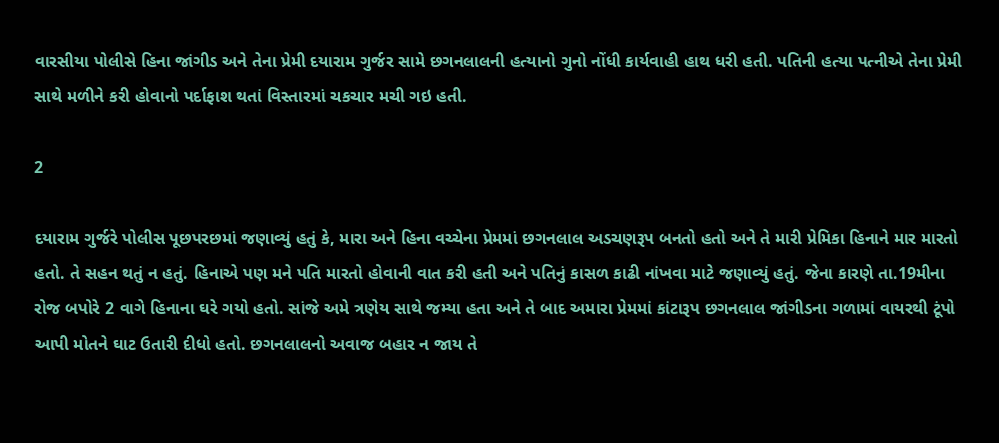વારસીયા પોલીસે હિના જાંગીડ અને તેના પ્રેમી દયારામ ગુર્જર સામે છગનલાલની હત્યાનો ગુનો નોંધી કાર્યવાહી હાથ ધરી હતી. પતિની હત્યા પત્નીએ તેના પ્રેમી સાથે મળીને કરી હોવાનો પર્દાફાશ થતાં વિસ્તારમાં ચકચાર મચી ગઇ હતી.

2

દયારામ ગુર્જરે પોલીસ પૂછપરછમાં જણાવ્યું હતું કે, મારા અને હિના વચ્ચેના પ્રેમમાં છગનલાલ અડચણરૂપ બનતો હતો અને તે મારી પ્રેમિકા હિનાને માર મારતો હતો. તે સહન થતું ન હતું. હિનાએ પણ મને પતિ મારતો હોવાની વાત કરી હતી અને પતિનું કાસળ કાઢી નાંખવા માટે જણાવ્યું હતું. જેના કારણે તા.19મીના રોજ બપોરે 2 વાગે હિનાના ઘરે ગયો હતો. સાંજે અમે ત્રણેય સાથે જમ્યા હતા અને તે બાદ અમારા પ્રેમમાં કાંટારૂપ છગનલાલ જાંગીડના ગળામાં વાયરથી ટૂંપો આપી મોતને ઘાટ ઉતારી દીધો હતો. છગનલાલનો અવાજ બહાર ન જાય તે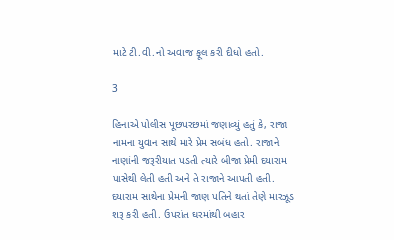માટે ટી.વી.નો અવાજ ફૂલ કરી દીધો હતો.

3

હિનાએ પોલીસ પૂછપરછમાં જણાવ્યું હતું કે, રાજા નામના યુવાન સાથે મારે પ્રેમ સબંધ હતો. રાજાને નાણાંની જરૂરીયાત પડતી ત્યારે બીજા પ્રેમી દયારામ પાસેથી લેતી હતી અને તે રાજાને આપતી હતી. દયારામ સાથેના પ્રેમની જાણ પતિને થતાં તેણે મારઝૂડ શરૂ કરી હતી. ઉપરાંત ઘરમાંથી બહાર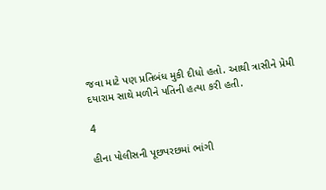જવા માટે પણ પ્રતિબંધ મુકી દીધો હતો. આથી ત્રાસીને પ્રેમી દયારામ સાથે મળીને પતિની હત્યા કરી હતી.

4

હીના પોલીસની પૂછપરછમાં ભાંગી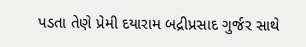પડતા તેણે પ્રેમી દયારામ બદ્રીપ્રસાદ ગુર્જર સાથે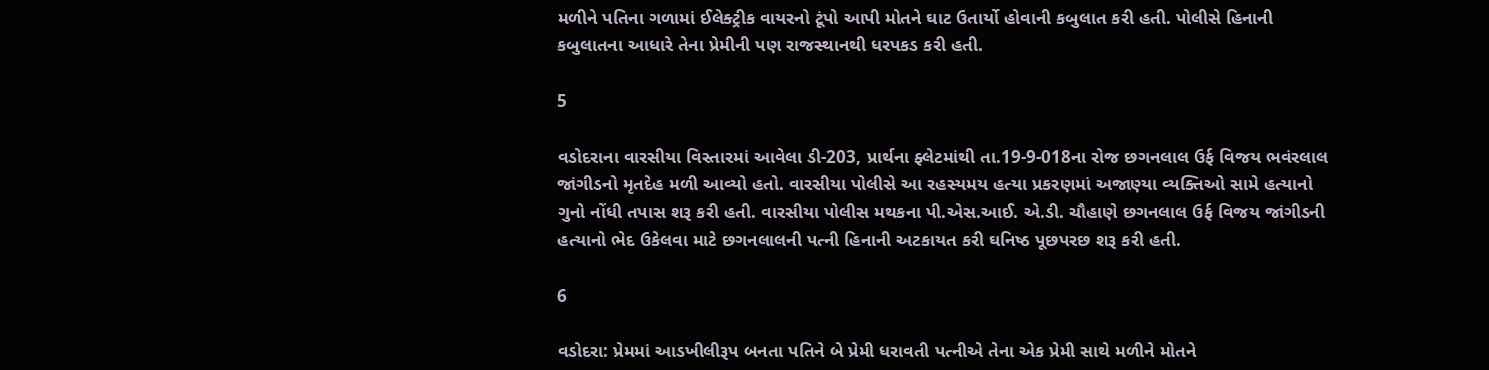મળીને પતિના ગળામાં ઈલેક્ટ્રીક વાયરનો ટૂંપો આપી મોતને ઘાટ ઉતાર્યો હોવાની કબુલાત કરી હતી. પોલીસે હિનાની કબુલાતના આધારે તેના પ્રેમીની પણ રાજસ્થાનથી ધરપકડ કરી હતી.

5

વડોદરાના વારસીયા વિસ્તારમાં આવેલા ડી-203, પ્રાર્થના ફ્લેટમાંથી તા.19-9-018ના રોજ છગનલાલ ઉર્ફ વિજય ભવંરલાલ જાંગીડનો મૃતદેહ મળી આવ્યો હતો. વારસીયા પોલીસે આ રહસ્યમય હત્યા પ્રકરણમાં અજાણ્યા વ્યક્તિઓ સામે હત્યાનો ગુનો નોંધી તપાસ શરૂ કરી હતી. વારસીયા પોલીસ મથકના પી.એસ.આઈ. એ.ડી. ચૌહાણે છગનલાલ ઉર્ફ વિજય જાંગીડની હત્યાનો ભેદ ઉકેલવા માટે છગનલાલની પત્ની હિનાની અટકાયત કરી ઘનિષ્ઠ પૂછપરછ શરૂ કરી હતી.

6

વડોદરા: પ્રેમમાં આડખીલીરૂપ બનતા પતિને બે પ્રેમી ધરાવતી પત્નીએ તેના એક પ્રેમી સાથે મળીને મોતને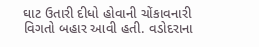ઘાટ ઉતારી દીધો હોવાની ચોંકાવનારી વિગતો બહાર આવી હતી. વડોદરાના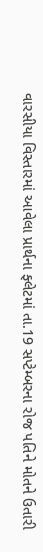વારસીયા વિસ્તારમાં આવેલા પ્રાર્થના ફ્લેટમાં તા.19 સપ્ટેમ્બરના રોજ પતિને મોતને ઉતારી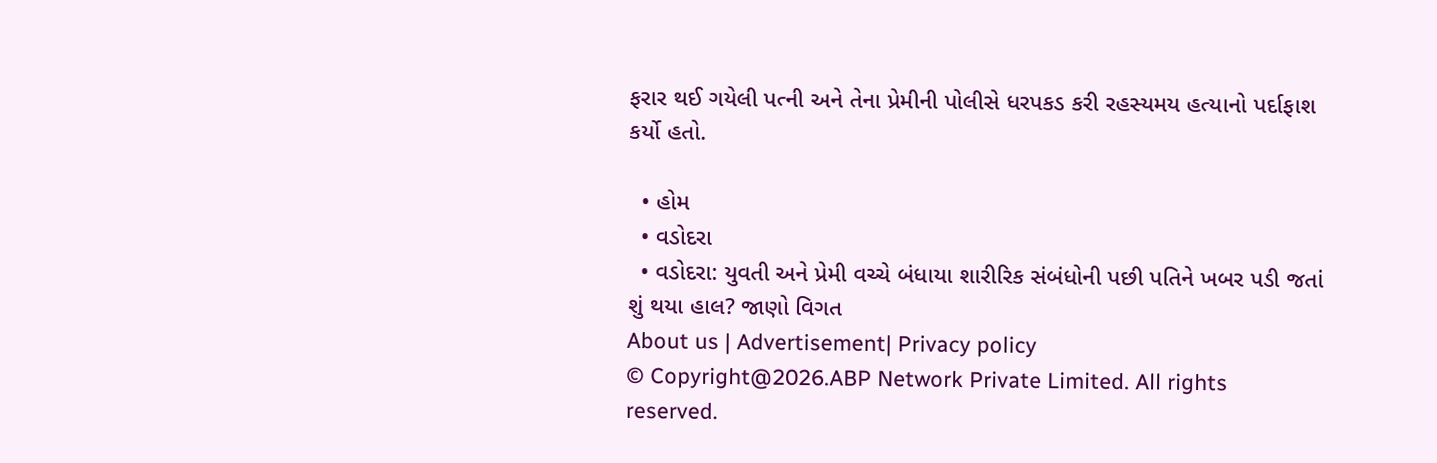ફરાર થઈ ગયેલી પત્ની અને તેના પ્રેમીની પોલીસે ધરપકડ કરી રહસ્યમય હત્યાનો પર્દાફાશ કર્યો હતો.

  • હોમ
  • વડોદરા
  • વડોદરા: યુવતી અને પ્રેમી વચ્ચે બંધાયા શારીરિક સંબંધોની પછી પતિને ખબર પડી જતાં શું થયા હાલ? જાણો વિગત
About us | Advertisement| Privacy policy
© Copyright@2026.ABP Network Private Limited. All rights reserved.